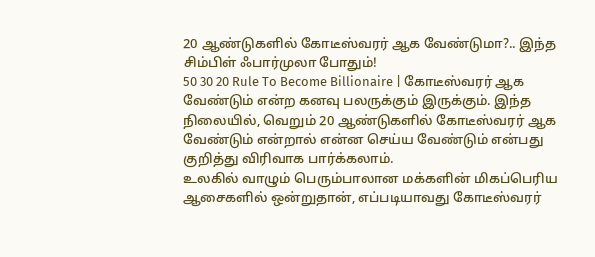20 ஆண்டுகளில் கோடீஸ்வரர் ஆக வேண்டுமா?.. இந்த சிம்பிள் ஃபார்முலா போதும்!
50 30 20 Rule To Become Billionaire | கோடீஸ்வரர் ஆக வேண்டும் என்ற கனவு பலருக்கும் இருக்கும். இந்த நிலையில், வெறும் 20 ஆண்டுகளில் கோடீஸ்வரர் ஆக வேண்டும் என்றால் என்ன செய்ய வேண்டும் என்பது குறித்து விரிவாக பார்க்கலாம்.
உலகில் வாழும் பெரும்பாலான மக்களின் மிகப்பெரிய ஆசைகளில் ஒன்றுதான், எப்படியாவது கோடீஸ்வரர்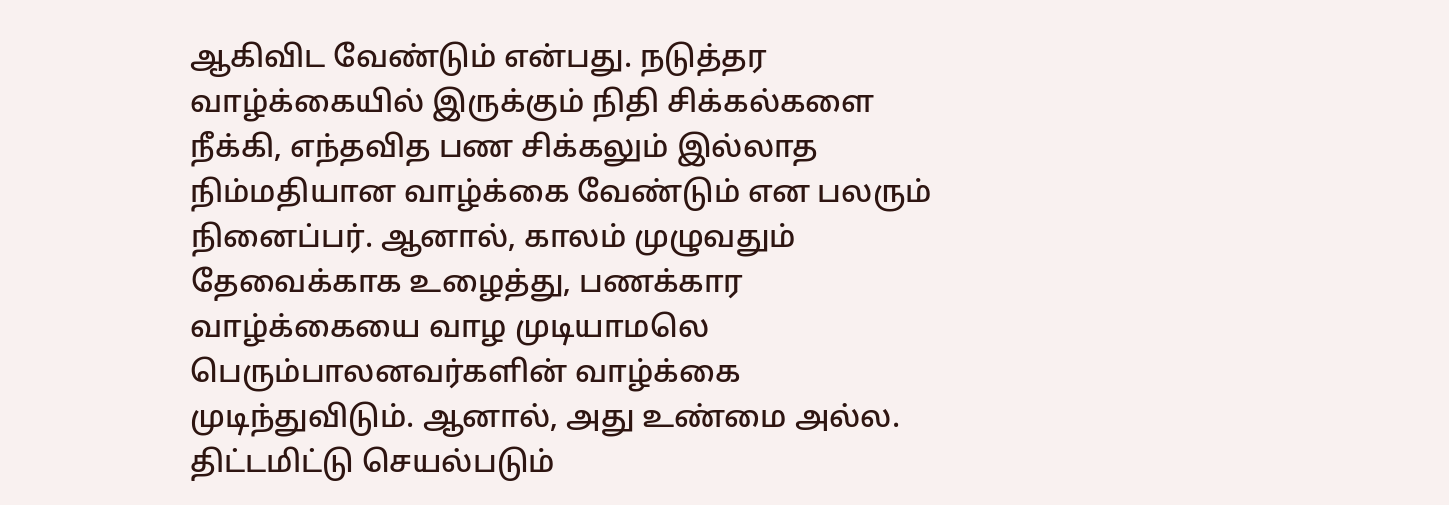ஆகிவிட வேண்டும் என்பது. நடுத்தர வாழ்க்கையில் இருக்கும் நிதி சிக்கல்களை நீக்கி, எந்தவித பண சிக்கலும் இல்லாத நிம்மதியான வாழ்க்கை வேண்டும் என பலரும் நினைப்பர். ஆனால், காலம் முழுவதும் தேவைக்காக உழைத்து, பணக்கார வாழ்க்கையை வாழ முடியாமலெ பெரும்பாலனவர்களின் வாழ்க்கை முடிந்துவிடும். ஆனால், அது உண்மை அல்ல. திட்டமிட்டு செயல்படும்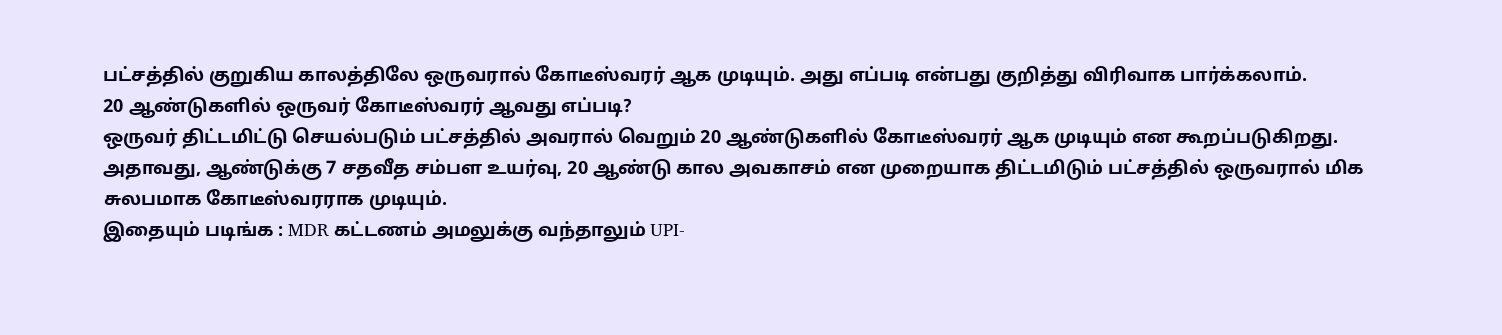பட்சத்தில் குறுகிய காலத்திலே ஒருவரால் கோடீஸ்வரர் ஆக முடியும். அது எப்படி என்பது குறித்து விரிவாக பார்க்கலாம்.
20 ஆண்டுகளில் ஒருவர் கோடீஸ்வரர் ஆவது எப்படி?
ஒருவர் திட்டமிட்டு செயல்படும் பட்சத்தில் அவரால் வெறும் 20 ஆண்டுகளில் கோடீஸ்வரர் ஆக முடியும் என கூறப்படுகிறது. அதாவது, ஆண்டுக்கு 7 சதவீத சம்பள உயர்வு, 20 ஆண்டு கால அவகாசம் என முறையாக திட்டமிடும் பட்சத்தில் ஒருவரால் மிக சுலபமாக கோடீஸ்வரராக முடியும்.
இதையும் படிங்க : MDR கட்டணம் அமலுக்கு வந்தாலும் UPI-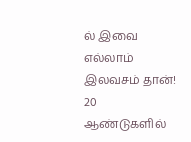ல் இவை எல்லாம் இலவசம் தான்!
20 ஆண்டுகளில்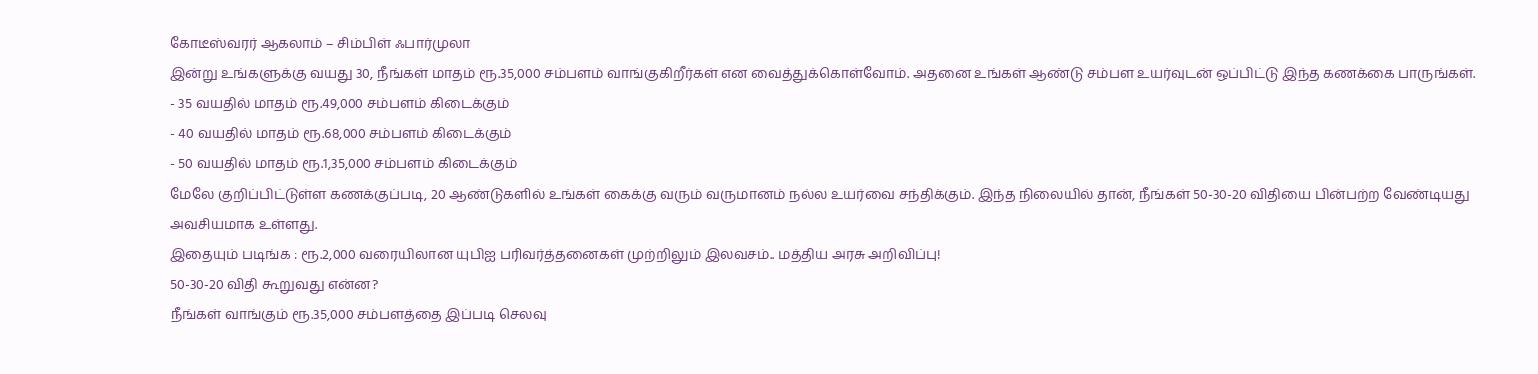கோடீஸ்வரர் ஆகலாம் – சிம்பிள் ஃபார்முலா
இன்று உங்களுக்கு வயது 30, நீங்கள் மாதம் ரூ.35,000 சம்பளம் வாங்குகிறீர்கள் என வைத்துக்கொள்வோம். அதனை உங்கள் ஆண்டு சம்பள உயர்வுடன் ஒப்பிட்டு இந்த கணக்கை பாருங்கள்.
- 35 வயதில் மாதம் ரூ.49,000 சம்பளம் கிடைக்கும்
- 40 வயதில் மாதம் ரூ.68,000 சம்பளம் கிடைக்கும்
- 50 வயதில் மாதம் ரூ.1,35,000 சம்பளம் கிடைக்கும்
மேலே குறிப்பிட்டுள்ள கணக்குப்படி, 20 ஆண்டுகளில் உங்கள் கைக்கு வரும் வருமானம் நல்ல உயர்வை சந்திக்கும். இந்த நிலையில் தான், நீங்கள் 50-30-20 விதியை பின்பற்ற வேண்டியது அவசியமாக உள்ளது.
இதையும் படிங்க : ரூ.2,000 வரையிலான யுபிஐ பரிவர்த்தனைகள் முற்றிலும் இலவசம்.. மத்திய அரசு அறிவிப்பு!
50-30-20 விதி கூறுவது என்ன?
நீங்கள் வாங்கும் ரூ.35,000 சம்பளத்தை இப்படி செலவு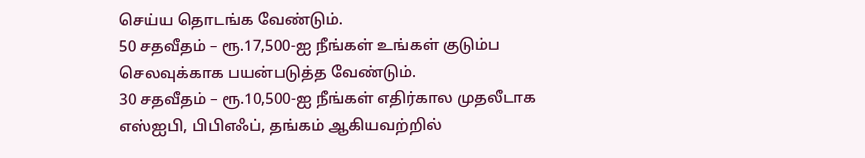செய்ய தொடங்க வேண்டும்.
50 சதவீதம் – ரூ.17,500-ஐ நீங்கள் உங்கள் குடும்ப செலவுக்காக பயன்படுத்த வேண்டும்.
30 சதவீதம் – ரூ.10,500-ஐ நீங்கள் எதிர்கால முதலீடாக எஸ்ஐபி, பிபிஎஃப், தங்கம் ஆகியவற்றில்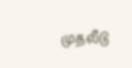முதலீடு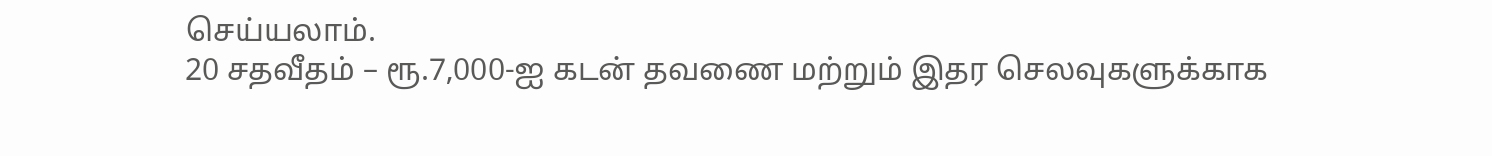செய்யலாம்.
20 சதவீதம் – ரூ.7,000-ஐ கடன் தவணை மற்றும் இதர செலவுகளுக்காக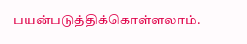பயன்படுத்திக்கொள்ளலாம்.